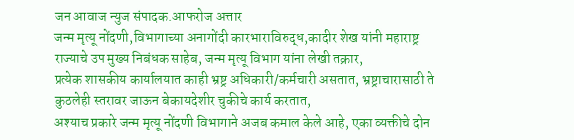जन आवाज न्युज संपादक.आफरोज अत्तार
जन्म मृत्यू नोंदणी,विभागाच्या अनागोंदी कारभाराविरुद्ध,कादीर शेख यांनी महाराष्ट्र राज्याचे उप मुख्य निबंधक साहेब, जन्म मृत्यू विभाग यांना लेखी तक्रार,
प्रत्येक शासकीय कार्यालयात काही भ्रष्ट्र अधिकारी/कर्मचारी असतात, भ्रष्ट्राचारासाठी ते कुठलेही स्तरावर जाऊन बेकायदेशीर चुकीचे कार्य करतात,
अश्याच प्रकारे जन्म मृत्यू नोंदणी विभागाने अजब कमाल केले आहे, एका व्यक्तीचे दोन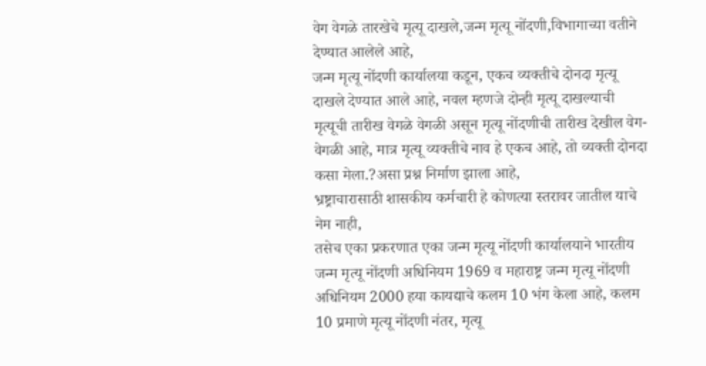वेग वेगळे तारखेचे मृत्यू दाखले,जन्म मृत्यू नोंदणी,विभागाच्या वतीने देण्यात आलेले आहे,
जन्म मृत्यू नोंदणी कार्यालया कडून, एकच व्यक्तीचे दोनदा मृत्यू दाखले देण्यात आले आहे, नवल म्हणजे दोन्ही मृत्यू दाखल्याची मृत्यूची तारीख वेगळे वेगळी असून मृत्यू नोंदणीची तारीख देखील वेग-वेगळी आहे, मात्र मृत्यू व्यक्तीचे नाव हे एकच आहे, तो व्यक्ती दोनदा कसा मेला.?असा प्रश्न निर्माण झाला आहे,
भ्रष्ट्राचारासाठी शासकीय कर्मचारी हे कोणत्या स्तरावर जातील याचे नेम नाही,
तसेच एका प्रकरणात एका जन्म मृत्यू नोंदणी कार्यालयाने भारतीय जन्म मृत्यू नोंदणी अधिनियम 1969 व महाराष्ट्र जन्म मृत्यू नोंदणी अधिनियम 2000 हया कायद्याचे कलम 10 भंग केला आहे, कलम 10 प्रमाणे मृत्यू नोंदणी नंतर, मृत्यू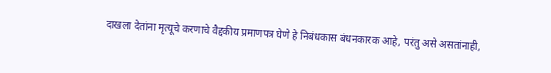दाखला देतांना मृत्यूचे करणाचे वैद्दकीय प्रमाणपत्र घेणे हे निबंधकास बंधनकारक आहे, परंतु असे असतांनाही,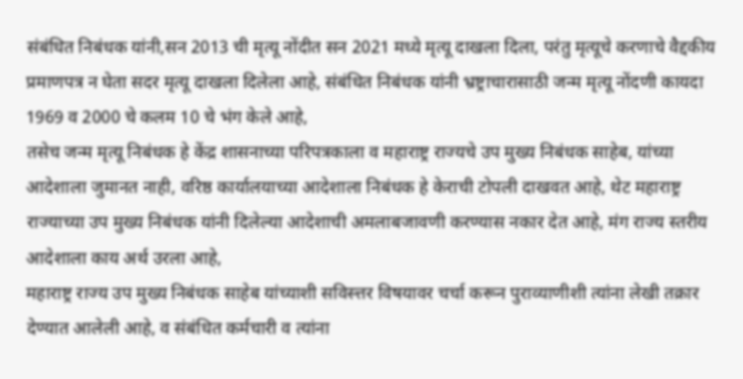संबंधित निबंधक यांनी,सन 2013 ची मृत्यू नोंदीत सन 2021 मध्ये मृत्यू दाखला दिला, परंतु मृत्यूचे करणाचे वैद्दकीय प्रमाणपत्र न घेता सदर मृत्यू दाखला दिलेला आहे, संबंधित निबंधक यांनी भ्रष्ट्राचारासाठी जन्म मृत्यू नोंदणी कायदा 1969 व 2000 चे कलम 10 चे भंग केले आहे,
तसेच जन्म मृत्यू निबंधक हे केंद्र शासनाच्या परिपत्रकाला व महाराष्ट्र राज्यचे उप मुख्य निबंधक साहेब, यांच्या आदेशाला जुमानत नाही, वरिष्ठ कार्यालयाच्या आदेशाला निबंधक हे केराची टोपली दाखवत आहे, थेट महाराष्ट्र राज्याच्या उप मुख्य निबंधक यांनी दिलेल्या आदेशाची अमलाबजावणी करण्यास नकार देत आहे, मंग राज्य स्तरीय आदेशाला काय अर्थ उरला आहे,
महाराष्ट्र राज्य उप मुख्य निबंधक साहेब यांच्याशी सविस्त्तर विषयावर चर्चा करून पुराव्याणीशी त्यांना लेखी तक्रार देण्यात आलेली आहे, व संबंधित कर्मचारी व त्यांना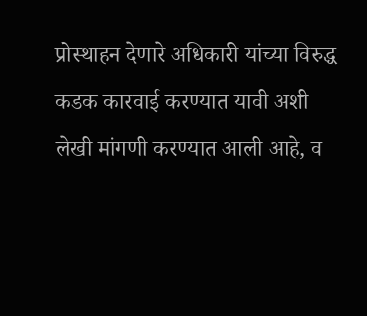प्रोस्थाहन देणारे अधिकारी यांच्या विरुद्ध कडक कारवाई करण्यात यावी अशी लेखी मांगणी करण्यात आली आहे, व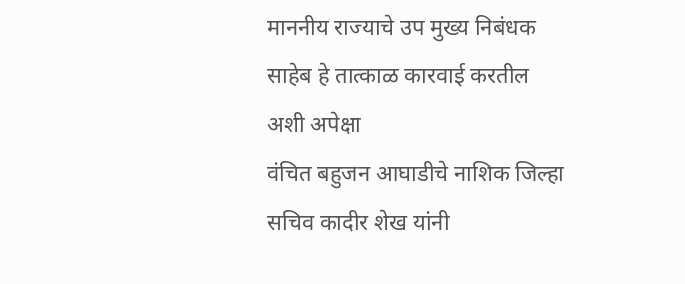माननीय राज्याचे उप मुख्य निबंधक साहेब हे तात्काळ कारवाई करतील अशी अपेक्षा
वंचित बहुजन आघाडीचे नाशिक जिल्हा सचिव कादीर शेख यांनी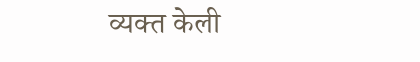व्यक्त केली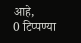आहे,
0 टिप्पण्या